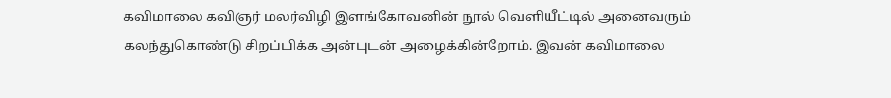கவிமாலை கவிஞர் மலர்விழி இளங்கோவனின் நூல் வெளியீட்டில் அனைவரும் கலந்துகொண்டு சிறப்பிக்க அன்புடன் அழைக்கின்றோம். இவன் கவிமாலை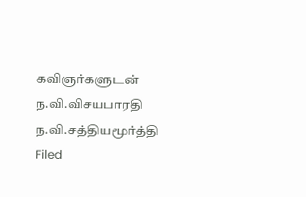கவிஞர்களுடன் ந.வி.விசயபாரதி ந.வி.சத்தியமூர்த்தி
Filed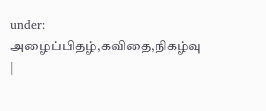under: அழைப்பிதழ்,கவிதை,நிகழ்வு |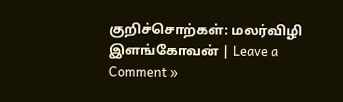குறிச்சொற்கள்: மலர்விழி இளங்கோவன் | Leave a Comment »